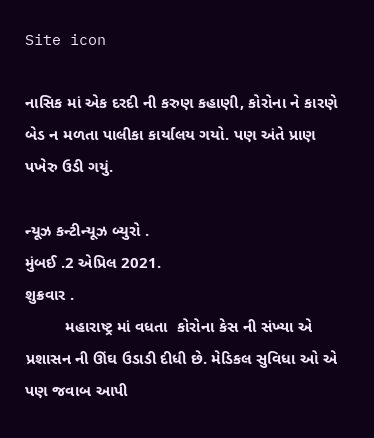Site icon

નાસિક માં એક દરદી ની કરુણ કહાણી, કોરોના ને કારણે બેડ ન મળતા પાલીકા કાર્યાલય ગયો. પણ અંતે પ્રાણ પખેરુ ઉડી ગયું.

ન્યૂઝ કન્ટીન્યૂઝ બ્યુરો .
મુંબઈ .2 એપ્રિલ 2021.
શુક્રવાર .
         મહારાષ્ટ્ર માં વધતા  કોરોના કેસ ની સંખ્યા એ પ્રશાસન ની ઊંઘ ઉડાડી દીધી છે. મેડિકલ સુવિધા ઓ એ પણ જવાબ આપી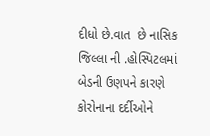દીધો છે.વાત  છે નાસિક જિલ્લા ની .હોસ્પિટલમાં બેડની ઉણપને કારણે કોરોનાના દર્દીઓને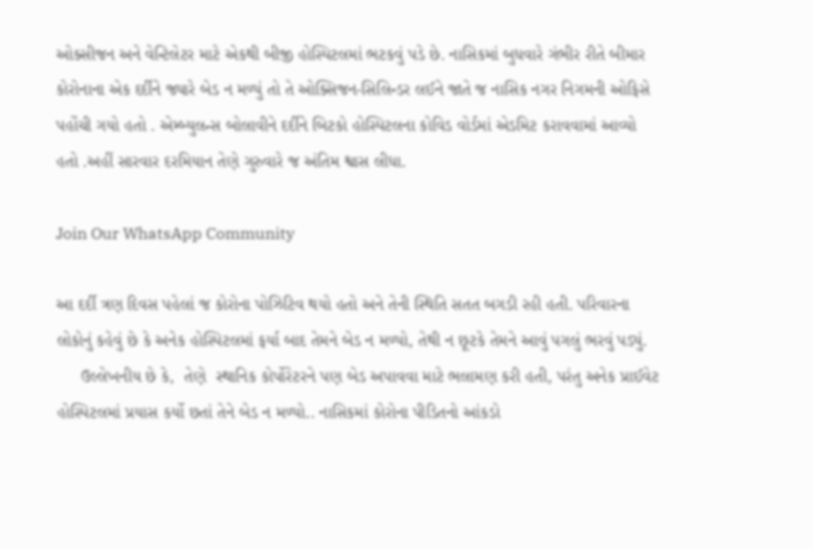ઓક્સીજન અને વેન્ટિલેટર માટે એકથી બીજી હોસ્પિટલમાં ભટકવું પડે છે. નાસિકમાં બુધવારે ગંભીર રીતે બીમાર કોરોનાના એક દર્દીને જ્યારે બેડ ન મળ્યું તો તે ઓક્સિજન-સિલિન્ડર લઈને જાતે જ નાસિક નગર નિગમની ઓફિસે પહોંચી ગયો હતો . એમ્બ્યુલન્સ બોલાવીને દર્દીને બિટકો હોસ્પિટલના કોવિડ વોર્ડમાં એડમિટ કરાવવામાં આવ્યો હતો .અહીં સારવાર દરમિયાન તેણે ગુરુવારે જ અંતિમ શ્વાસ લીધા.

Join Our WhatsApp Community

આ દર્દી ત્રણ દિવસ પહેલાં જ કોરોના પોઝિટિવ થયો હતો અને તેની સ્થિતિ સતત બગડી રહી હતી. પરિવારના લોકોનું કહેવું છે કે અનેક હોસ્પિટલમાં ફર્યા બાદ તેમને બેડ ન મળ્યો, તેથી ન છૂટકે તેમને આવું પગલું ભરવું પડ્યું.
     ઉલ્લેખનીય છે કે,  તેણે  સ્થાનિક કોર્પોરેટરને પણ બેડ અપાવવા માટે ભલામણ કરી હતી, પરંતુ અનેક પ્રાઈવેટ હોસ્પિટલમાં પ્રયાસ કર્યો છતાં તેને બેડ ન મળ્યો.. નાસિકમાં કોરોના પીડિતનો આંકડો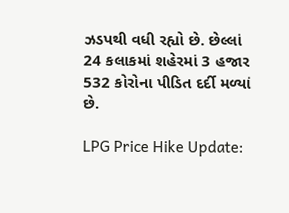ઝડપથી વધી રહ્યો છે. છેલ્લાં 24 કલાકમાં શહેરમાં 3 હજાર 532 કોરોના પીડિત દર્દી મળ્યાં છે.

LPG Price Hike Update: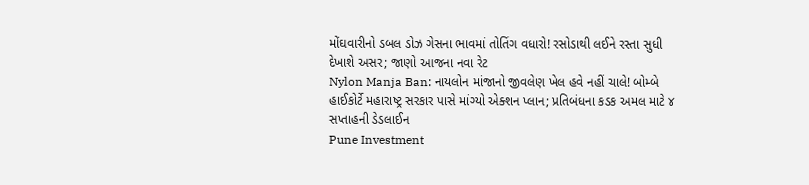મોંઘવારીનો ડબલ ડોઝ ગેસના ભાવમાં તોતિંગ વધારો! રસોડાથી લઈને રસ્તા સુધી દેખાશે અસર; જાણો આજના નવા રેટ
Nylon Manja Ban: નાયલોન માંજાનો જીવલેણ ખેલ હવે નહીં ચાલે! બોમ્બે હાઈકોર્ટે મહારાષ્ટ્ર સરકાર પાસે માંગ્યો એક્શન પ્લાન; પ્રતિબંધના કડક અમલ માટે ૪ સપ્તાહની ડેડલાઈન
Pune Investment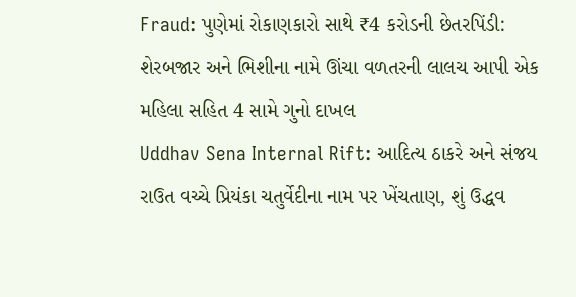Fraud: પુણેમાં રોકાણકારો સાથે ₹4 કરોડની છેતરપિંડી: શેરબજાર અને ભિશીના નામે ઊંચા વળતરની લાલચ આપી એક મહિલા સહિત 4 સામે ગુનો દાખલ
Uddhav Sena Internal Rift: આદિત્ય ઠાકરે અને સંજય રાઉત વચ્ચે પ્રિયંકા ચતુર્વેદીના નામ પર ખેંચતાણ, શું ઉદ્ધવ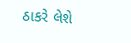ઠાકરે લેશે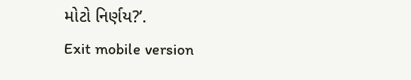મોટો નિર્ણય?’.
Exit mobile version